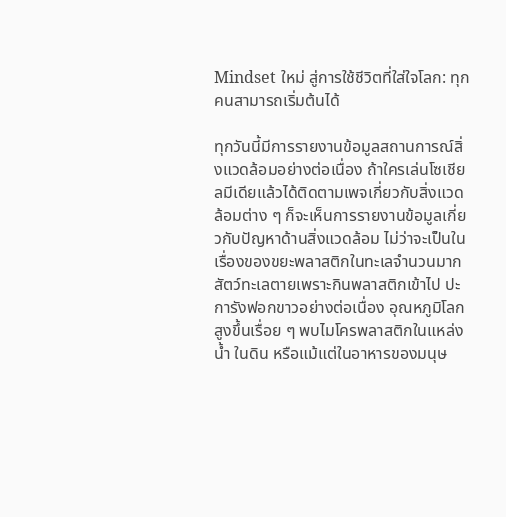Mindset ใหม่ สู่การใช้ชีวิตที่ใส่ใจโลก: ทุกคนสามารถเริ่มต้นได้

ทุกวันนี้มีการรายงานข้อมูลสถานการณ์สิ่งแวดล้อมอย่างต่อเนื่อง ถ้าใครเล่นโซเชียลมีเดียแล้วได้ติดตามเพจเกี่ยวกับสิ่งแวดล้อมต่าง ๆ ก็จะเห็นการรายงานข้อมูลเกี่ยวกับปัญหาด้านสิ่งแวดล้อม ไม่ว่าจะเป็นในเรื่องของขยะพลาสติกในทะเลจำนวนมาก สัตว์ทะเลตายเพราะกินพลาสติกเข้าไป ปะการังฟอกขาวอย่างต่อเนื่อง อุณหภูมิโลกสูงขึ้นเรื่อย ๆ พบไมโครพลาสติกในแหล่งน้ำ ในดิน หรือแม้แต่ในอาหารของมนุษ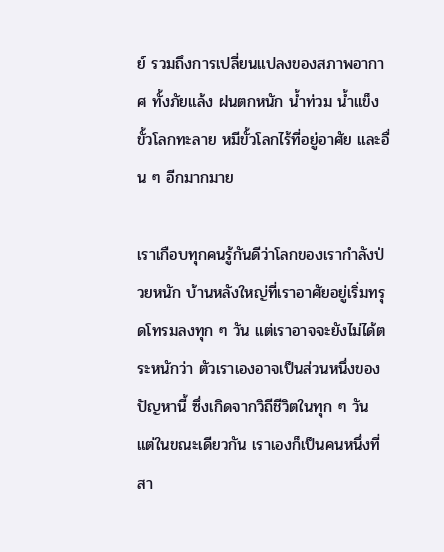ย์ รวมถึงการเปลี่ยนแปลงของสภาพอากาศ ทั้งภัยแล้ง ฝนตกหนัก น้ำท่วม น้ำแข็งขั้วโลกทะลาย หมีขั้วโลกไร้ที่อยู่อาศัย และอื่น ๆ อีกมากมาย

เราเกือบทุกคนรู้กันดีว่าโลกของเรากำลังป่วยหนัก บ้านหลังใหญ่ที่เราอาศัยอยู่เริ่มทรุดโทรมลงทุก ๆ วัน แต่เราอาจจะยังไม่ได้ตระหนักว่า ตัวเราเองอาจเป็นส่วนหนึ่งของปัญหานี้ ซึ่งเกิดจากวิถีชีวิตในทุก ๆ วัน แต่ในขณะเดียวกัน เราเองก็เป็นคนหนึ่งที่สา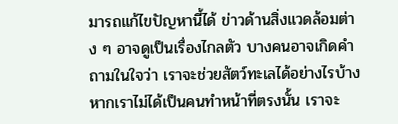มารถแก้ไขปัญหานี้ได้ ข่าวด้านสิ่งแวดล้อมต่าง ๆ อาจดูเป็นเรื่องไกลตัว บางคนอาจเกิดคำถามในใจว่า เราจะช่วยสัตว์ทะเลได้อย่างไรบ้าง หากเราไม่ได้เป็นคนทำหน้าที่ตรงนั้น เราจะ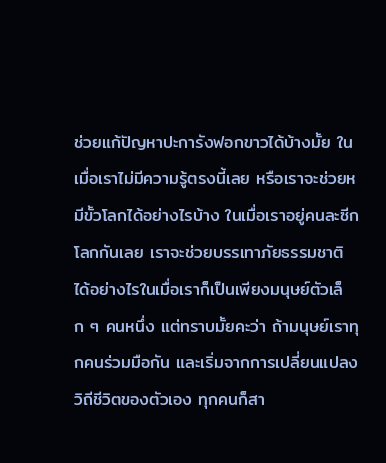ช่วยแก้ปัญหาปะการังฟอกขาวได้บ้างมั้ย ในเมื่อเราไม่มีความรู้ตรงนี้เลย หรือเราจะช่วยหมีขั้วโลกได้อย่างไรบ้าง ในเมื่อเราอยู่คนละซีกโลกกันเลย เราจะช่วยบรรเทาภัยธรรมชาติได้อย่างไรในเมื่อเราก็เป็นเพียงมนุษย์ตัวเล็ก ๆ คนหนึ่ง แต่ทราบมั้ยคะว่า ถ้ามนุษย์เราทุกคนร่วมมือกัน และเริ่มจากการเปลี่ยนแปลงวิถีชีวิตของตัวเอง ทุกคนก็สา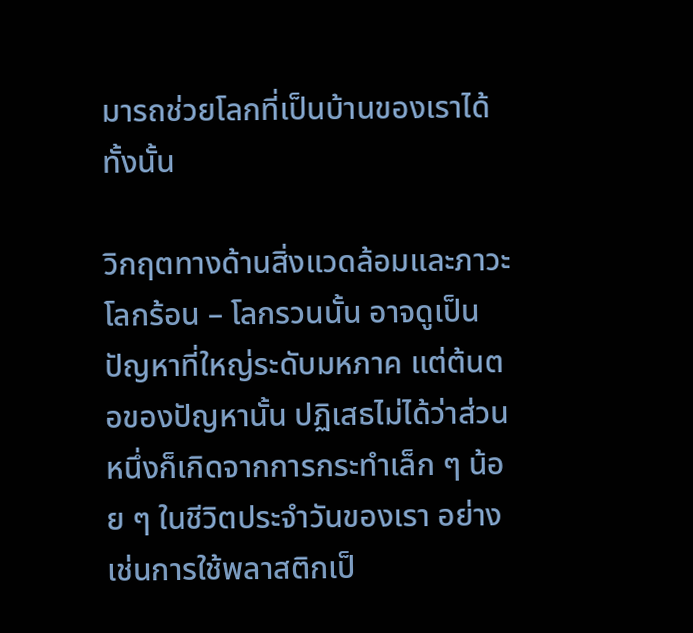มารถช่วยโลกที่เป็นบ้านของเราได้ทั้งนั้น

วิกฤตทางด้านสิ่งแวดล้อมและภาวะโลกร้อน – โลกรวนนั้น อาจดูเป็นปัญหาที่ใหญ่ระดับมหภาค แต่ต้นตอของปัญหานั้น ปฏิเสธไม่ได้ว่าส่วนหนึ่งก็เกิดจากการกระทำเล็ก ๆ น้อย ๆ ในชีวิตประจำวันของเรา อย่างเช่นการใช้พลาสติกเป็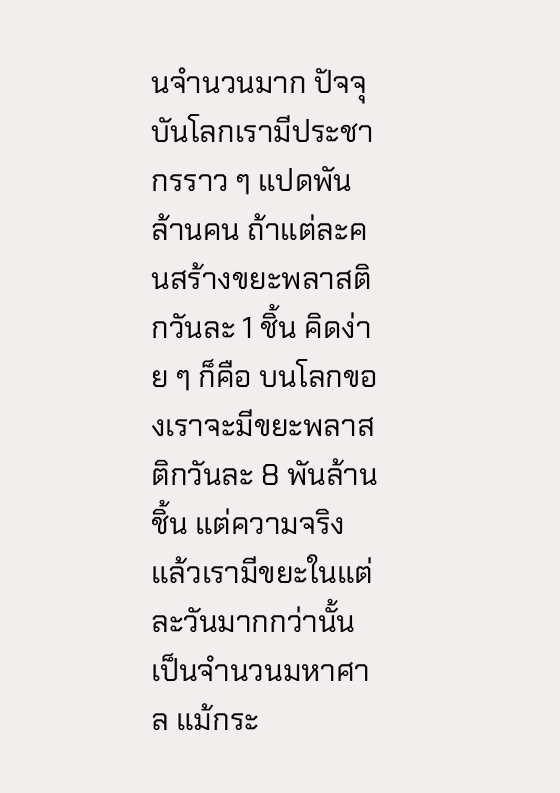นจำนวนมาก ปัจจุบันโลกเรามีประชากรราว ๆ แปดพันล้านคน ถ้าแต่ละคนสร้างขยะพลาสติกวันละ 1 ชิ้น คิดง่าย ๆ ก็คือ บนโลกของเราจะมีขยะพลาสติกวันละ 8 พันล้านชิ้น แต่ความจริงแล้วเรามีขยะในแต่ละวันมากกว่านั้นเป็นจำนวนมหาศาล แม้กระ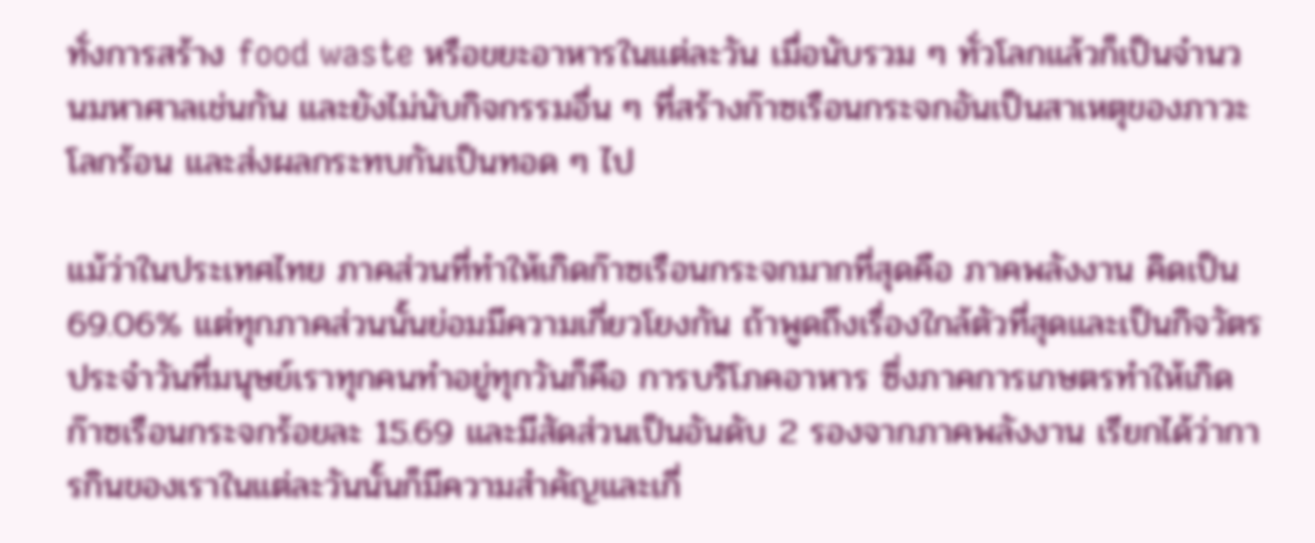ทั่งการสร้าง food waste หรือขยะอาหารในแต่ละวัน เมื่อนับรวม ๆ ทั่วโลกแล้วก็เป็นจำนวนมหาศาลเช่นกัน และยังไม่นับกิจกรรมอื่น ๆ ที่สร้างก๊าซเรือนกระจกอันเป็นสาเหตุของภาวะโลกร้อน และส่งผลกระทบกันเป็นทอด ๆ ไป

แม้ว่าในประเทศไทย ภาคส่วนที่ทำให้เกิดก๊าซเรือนกระจกมากที่สุดคือ ภาคพลังงาน คิดเป็น 69.06% แต่ทุกภาคส่วนนั้นย่อมมีความเกี่ยวโยงกัน ถ้าพูดถึงเรื่องใกล้ตัวที่สุดและเป็นกิจวัตรประจำวันที่มนุษย์เราทุกคนทำอยู่ทุกวันก็คือ การบริโภคอาหาร ซึ่งภาคการเกษตรทำให้เกิดก๊าซเรือนกระจกร้อยละ 15.69 และมีสัดส่วนเป็นอันดับ 2 รองจากภาคพลังงาน เรียกได้ว่าการกินของเราในแต่ละวันนั้นก็มีความสำคัญและเกี่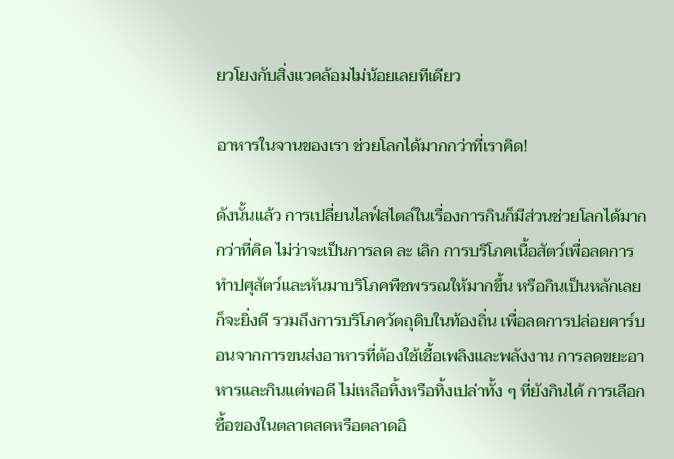ยวโยงกับสิ่งแวดล้อมไม่น้อยเลยทีเดียว

อาหารในจานของเรา ช่วยโลกได้มากกว่าที่เราคิด!

ดังนั้นแล้ว การเปลี่ยนไลฟ์สไตล์ในเรื่องการกินก็มีส่วนช่วยโลกได้มากกว่าที่คิด ไม่ว่าจะเป็นการลด ละ เลิก การบริโภคเนื้อสัตว์เพื่อลดการทำปศุสัตว์และหันมาบริโภคพืชพรรณให้มากขึ้น หรือกินเป็นหลักเลยก็จะยิ่งดี รวมถึงการบริโภควัตถุดิบในท้องถิ่น เพื่อลดการปล่อยคาร์บอนจากการขนส่งอาหารที่ต้องใช้เชื้อเพลิงและพลังงาน การลดขยะอาหารและกินแต่พอดี ไม่เหลือทิ้งหรือทิ้งเปล่าทั้ง ๆ ที่ยังกินได้ การเลือกซื้อของในตลาดสดหรือตลาดอิ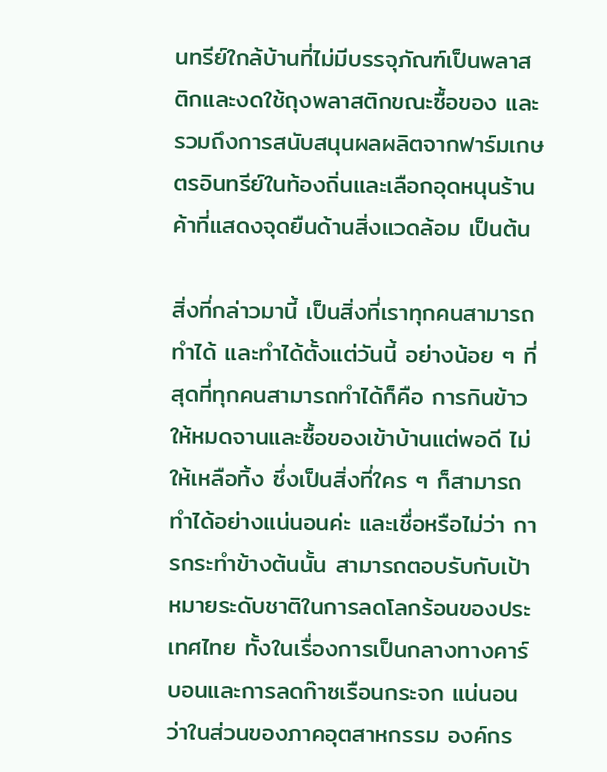นทรีย์ใกล้บ้านที่ไม่มีบรรจุภัณฑ์เป็นพลาสติกและงดใช้ถุงพลาสติกขณะซื้อของ และรวมถึงการสนับสนุนผลผลิตจากฟาร์มเกษตรอินทรีย์ในท้องถิ่นและเลือกอุดหนุนร้านค้าที่แสดงจุดยืนด้านสิ่งแวดล้อม เป็นต้น

สิ่งที่กล่าวมานี้ เป็นสิ่งที่เราทุกคนสามารถทำได้ และทำได้ตั้งแต่วันนี้ อย่างน้อย ๆ ที่สุดที่ทุกคนสามารถทำได้ก็คือ การกินข้าวให้หมดจานและซื้อของเข้าบ้านแต่พอดี ไม่ให้เหลือทิ้ง ซึ่งเป็นสิ่งที่ใคร ๆ ก็สามารถทำได้อย่างแน่นอนค่ะ และเชื่อหรือไม่ว่า การกระทำข้างต้นนั้น สามารถตอบรับกับเป้าหมายระดับชาติในการลดโลกร้อนของประเทศไทย ทั้งในเรื่องการเป็นกลางทางคาร์บอนและการลดก๊าซเรือนกระจก แน่นอนว่าในส่วนของภาคอุตสาหกรรม องค์กร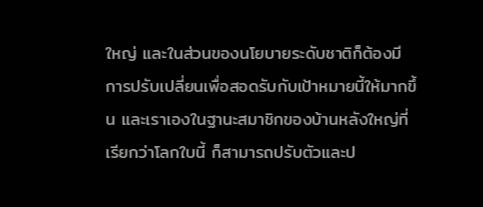ใหญ่ และในส่วนของนโยบายระดับชาติก็ต้องมีการปรับเปลี่ยนเพื่อสอดรับกับเป้าหมายนี้ให้มากขึ้น และเราเองในฐานะสมาชิกของบ้านหลังใหญ่ที่เรียกว่าโลกใบนี้ ก็สามารถปรับตัวและป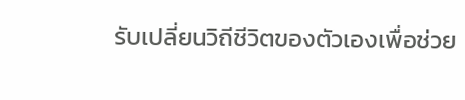รับเปลี่ยนวิถีชีวิตของตัวเองเพื่อช่วย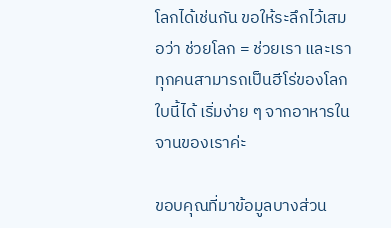โลกได้เช่นกัน ขอให้ระลึกไว้เสมอว่า ช่วยโลก = ช่วยเรา และเราทุกคนสามารถเป็นฮีโร่ของโลกใบนี้ได้ เริ่มง่าย ๆ จากอาหารในจานของเราค่ะ

ขอบคุณที่มาข้อมูลบางส่วน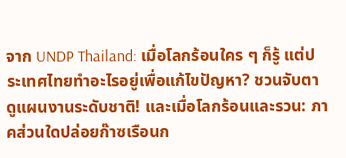จาก UNDP Thailand: เมื่อโลกร้อนใคร ๆ ก็รู้ แต่ประเทศไทยทำอะไรอยู่เพื่อแก้ไขปัญหา? ชวนจับตาดูแผนงานระดับชาติ! และเมื่อโลกร้อนและรวน: ภาคส่วนใดปล่อยก๊าซเรือนก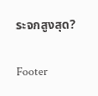ระจกสูงสุด?

Footer